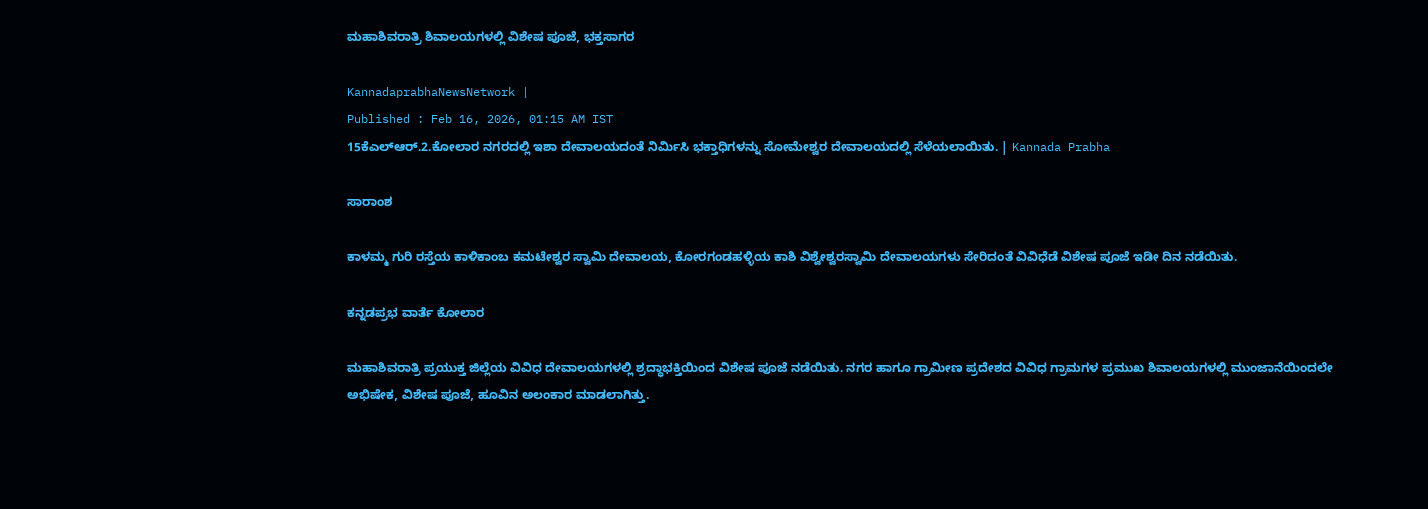ಮಹಾಶಿವರಾತ್ರಿ ಶಿವಾಲಯಗಳಲ್ಲಿ ವಿಶೇಷ ಪೂಜೆ, ಭಕ್ತಸಾಗರ

KannadaprabhaNewsNetwork |
Published : Feb 16, 2026, 01:15 AM IST
15ಕೆಎಲ್‌ಆರ್‌.2.ಕೋಲಾರ ನಗರದಲ್ಲಿ ಇಶಾ ದೇವಾಲಯದಂತೆ ನಿರ್ಮಿಸಿ ಭಕ್ತಾಧಿಗಳನ್ನು ಸೋಮೇಶ್ವರ ದೇವಾಲಯದಲ್ಲಿ ಸೆಳೆಯಲಾಯಿತು. | Kannada Prabha

ಸಾರಾಂಶ

ಕಾಳಮ್ಮ ಗುರಿ ರಸ್ತೆಯ ಕಾಳಿಕಾಂಬ ಕಮಟೇಶ್ವರ ಸ್ವಾಮಿ ದೇವಾಲಯ, ಕೋರಗಂಡಹಳ್ಳಿಯ ಕಾಶಿ ವಿಶ್ವೇಶ್ವರಸ್ವಾಮಿ ದೇವಾಲಯಗಳು ಸೇರಿದಂತೆ ವಿವಿಧೆಡೆ ವಿಶೇಷ ಪೂಜೆ ಇಡೀ ದಿನ ನಡೆಯಿತು.

ಕನ್ನಡಪ್ರಭ ವಾರ್ತೆ ಕೋಲಾರ

ಮಹಾಶಿವರಾತ್ರಿ ಪ್ರಯುಕ್ತ ಜಿಲ್ಲೆಯ ವಿವಿಧ ದೇವಾಲಯಗಳಲ್ಲಿ ಶ್ರದ್ಧಾಭಕ್ತಿಯಿಂದ ವಿಶೇಷ ಪೂಜೆ ನಡೆಯಿತು. ನಗರ ಹಾಗೂ ಗ್ರಾಮೀಣ ಪ್ರದೇಶದ ವಿವಿಧ ಗ್ರಾಮಗಳ ಪ್ರಮುಖ ಶಿವಾಲಯಗಳಲ್ಲಿ ಮುಂಜಾನೆಯಿಂದಲೇ ಅಭಿಷೇಕ, ವಿಶೇಷ ಪೂಜೆ, ಹೂವಿನ ಅಲಂಕಾರ ಮಾಡಲಾಗಿತ್ತು.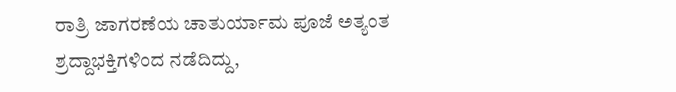ರಾತ್ರಿ ಜಾಗರಣೆಯ ಚಾತುರ್ಯಾಮ ಪೂಜೆ ಅತ್ಯಂತ ಶ್ರದ್ದಾಭಕ್ತಿಗಳಿಂದ ನಡೆದಿದ್ದು,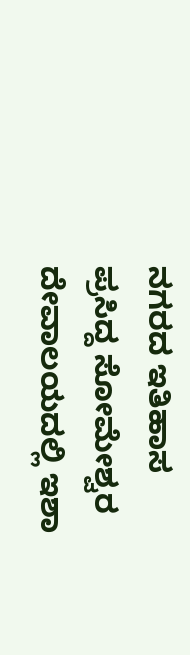ನಗರದ ಇತಿಹಾಸ ಪ್ರಸಿದ್ದ ಸೋಮೇಶ್ವರ ದೇವಾಲಯದಲ್ಲಿ ಇಶಾ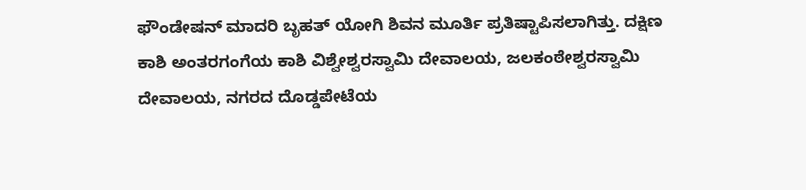ಫೌಂಡೇಷನ್ ಮಾದರಿ ಬೃಹತ್ ಯೋಗಿ ಶಿವನ ಮೂರ್ತಿ ಪ್ರತಿಷ್ಟಾಪಿಸಲಾಗಿತ್ತು. ದಕ್ಷಿಣ ಕಾಶಿ ಅಂತರಗಂಗೆಯ ಕಾಶಿ ವಿಶ್ವೇಶ್ವರಸ್ವಾಮಿ ದೇವಾಲಯ, ಜಲಕಂಠೇಶ್ವರಸ್ವಾಮಿ ದೇವಾಲಯ, ನಗರದ ದೊಡ್ಡಪೇಟೆಯ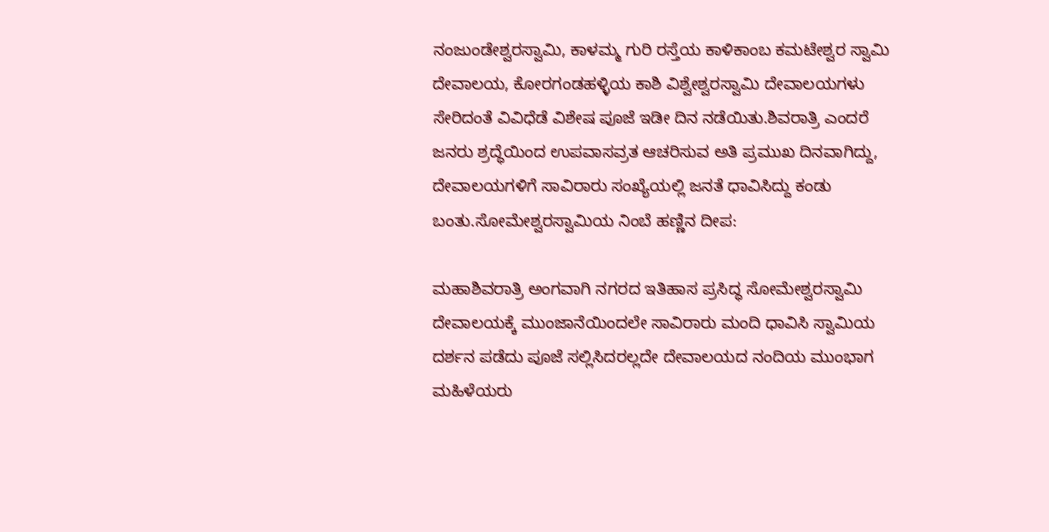ನಂಜುಂಡೇಶ್ವರಸ್ವಾಮಿ, ಕಾಳಮ್ಮ ಗುರಿ ರಸ್ತೆಯ ಕಾಳಿಕಾಂಬ ಕಮಟೇಶ್ವರ ಸ್ವಾಮಿ ದೇವಾಲಯ, ಕೋರಗಂಡಹಳ್ಳಿಯ ಕಾಶಿ ವಿಶ್ವೇಶ್ವರಸ್ವಾಮಿ ದೇವಾಲಯಗಳು ಸೇರಿದಂತೆ ವಿವಿಧೆಡೆ ವಿಶೇಷ ಪೂಜೆ ಇಡೀ ದಿನ ನಡೆಯಿತು.ಶಿವರಾತ್ರಿ ಎಂದರೆ ಜನರು ಶ್ರದ್ಧೆಯಿಂದ ಉಪವಾಸವ್ರತ ಆಚರಿಸುವ ಅತಿ ಪ್ರಮುಖ ದಿನವಾಗಿದ್ದು, ದೇವಾಲಯಗಳಿಗೆ ಸಾವಿರಾರು ಸಂಖ್ಯೆಯಲ್ಲಿ ಜನತೆ ಧಾವಿಸಿದ್ದು ಕಂಡು ಬಂತು.ಸೋಮೇಶ್ವರಸ್ವಾಮಿಯ ನಿಂಬೆ ಹಣ್ಣಿನ ದೀಪ:

ಮಹಾಶಿವರಾತ್ರಿ ಅಂಗವಾಗಿ ನಗರದ ಇತಿಹಾಸ ಪ್ರಸಿದ್ಧ ಸೋಮೇಶ್ವರಸ್ವಾಮಿ ದೇವಾಲಯಕ್ಕೆ ಮುಂಜಾನೆಯಿಂದಲೇ ಸಾವಿರಾರು ಮಂದಿ ಧಾವಿಸಿ ಸ್ವಾಮಿಯ ದರ್ಶನ ಪಡೆದು ಪೂಜೆ ಸಲ್ಲಿಸಿದರಲ್ಲದೇ ದೇವಾಲಯದ ನಂದಿಯ ಮುಂಭಾಗ ಮಹಿಳೆಯರು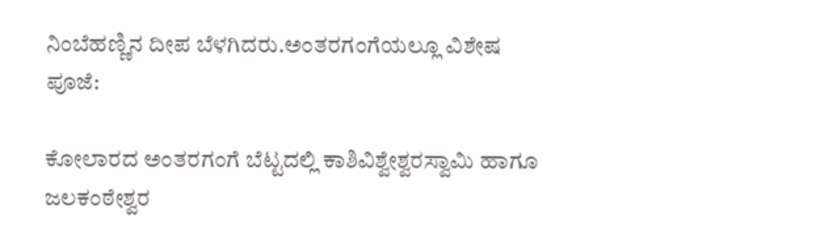ನಿಂಬೆಹಣ್ಣಿನ ದೀಪ ಬೆಳಗಿದರು.ಅಂತರಗಂಗೆಯಲ್ಲೂ ವಿಶೇಷ ಪೂಜೆ:

ಕೋಲಾರದ ಅಂತರಗಂಗೆ ಬೆಟ್ಟದಲ್ಲಿ ಕಾಶಿವಿಶ್ವೇಶ್ವರಸ್ವಾಮಿ ಹಾಗೂ ಜಲಕಂಠೇಶ್ವರ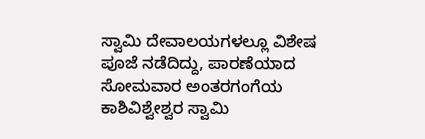ಸ್ವಾಮಿ ದೇವಾಲಯಗಳಲ್ಲೂ ವಿಶೇಷ ಪೂಜೆ ನಡೆದಿದ್ದು, ಪಾರಣೆಯಾದ ಸೋಮವಾರ ಅಂತರಗಂಗೆಯ ಕಾಶಿವಿಶ್ವೇಶ್ವರ ಸ್ವಾಮಿ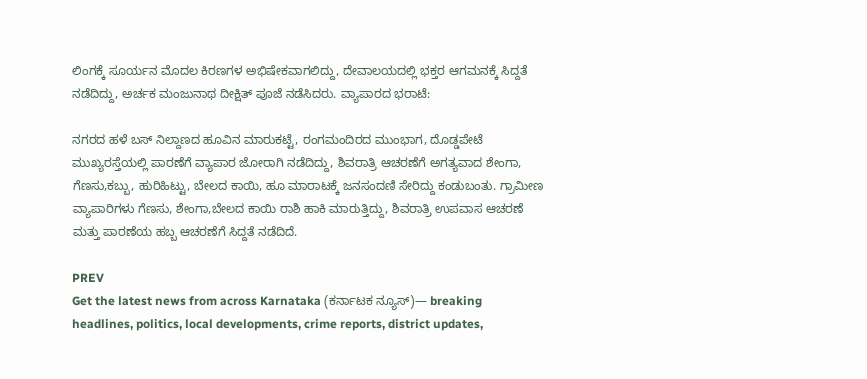ಲಿಂಗಕ್ಕೆ ಸೂರ್ಯನ ಮೊದಲ ಕಿರಣಗಳ ಅಭಿಷೇಕವಾಗಲಿದ್ದು, ದೇವಾಲಯದಲ್ಲಿ ಭಕ್ತರ ಆಗಮನಕ್ಕೆ ಸಿದ್ದತೆ ನಡೆದಿದ್ದು, ಅರ್ಚಕ ಮಂಜುನಾಥ ದೀಕ್ಷಿತ್ ಪೂಜೆ ನಡೆಸಿದರು. ವ್ಯಾಪಾರದ ಭರಾಟೆ:

ನಗರದ ಹಳೆ ಬಸ್ ನಿಲ್ದಾಣದ ಹೂವಿನ ಮಾರುಕಟ್ಟೆ, ರಂಗಮಂದಿರದ ಮುಂಭಾಗ, ದೊಡ್ಡಪೇಟೆ ಮುಖ್ಯರಸ್ತೆಯಲ್ಲಿ ಪಾರಣೆಗೆ ವ್ಯಾಪಾರ ಜೋರಾಗಿ ನಡೆದಿದ್ದು, ಶಿವರಾತ್ರಿ ಆಚರಣೆಗೆ ಅಗತ್ಯವಾದ ಶೇಂಗಾ, ಗೆಣಸು,ಕಬ್ಬು, ಹುರಿಹಿಟ್ಟು, ಬೇಲದ ಕಾಯಿ, ಹೂ ಮಾರಾಟಕ್ಕೆ ಜನಸಂದಣಿ ಸೇರಿದ್ದು ಕಂಡುಬಂತು. ಗ್ರಾಮೀಣ ವ್ಯಾಪಾರಿಗಳು ಗೆಣಸು, ಶೇಂಗಾ,ಬೇಲದ ಕಾಯಿ ರಾಶಿ ಹಾಕಿ ಮಾರುತ್ತಿದ್ದು, ಶಿವರಾತ್ರಿ ಉಪವಾಸ ಆಚರಣೆ ಮತ್ತು ಪಾರಣೆಯ ಹಬ್ಬ ಆಚರಣೆಗೆ ಸಿದ್ದತೆ ನಡೆದಿದೆ.

PREV
Get the latest news from across Karnataka (ಕರ್ನಾಟಕ ನ್ಯೂಸ್)— breaking headlines, politics, local developments, crime reports, district updates,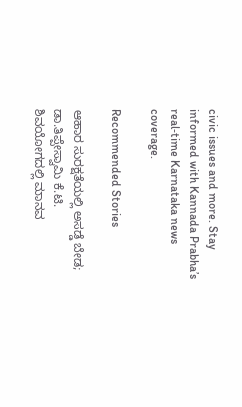civic issues and more. Stay informed with Kannada Prabha’s real‑time Karnataka news coverage.

Recommended Stories

ಆಹಾರ ಸುರಕ್ಷತೆಯಲ್ಲಿ ಅಸಡ್ಡೆ ಬೇಡ; ಡಾ.ತಿಪ್ಪೇಸ್ವಾಮಿ ಕೆ.ಟಿ.
ಶಿವಯೋಗದಲ್ಲಿ ಮಾನವ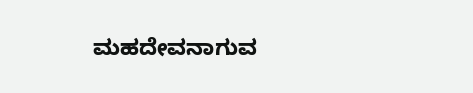ಮಹದೇವನಾಗುವ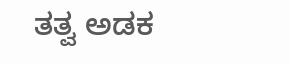ತತ್ವ ಅಡಕ